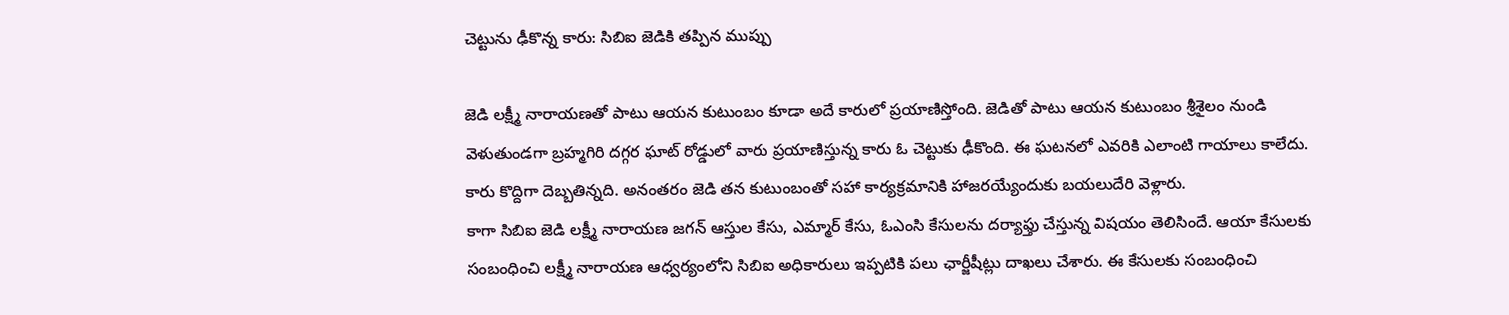చెట్టును ఢీకొన్న కారు: సిబిఐ జెడికి తప్పిన ముప్పు

జెడి లక్ష్మీ నారాయణతో పాటు ఆయన కుటుంబం కూడా అదే కారులో ప్రయాణిస్తోంది. జెడితో పాటు ఆయన కుటుంబం శ్రీశైలం నుండి వెళుతుండగా బ్రహ్మగిరి దగ్గర ఘాట్ రోడ్డులో వారు ప్రయాణిస్తున్న కారు ఓ చెట్టుకు ఢీకొంది. ఈ ఘటనలో ఎవరికి ఎలాంటి గాయాలు కాలేదు. కారు కొద్దిగా దెబ్బతిన్నది. అనంతరం జెడి తన కుటుంబంతో సహా కార్యక్రమానికి హాజరయ్యేందుకు బయలుదేరి వెళ్లారు.
కాగా సిబిఐ జెడి లక్ష్మీ నారాయణ జగన్ ఆస్తుల కేసు, ఎమ్మార్ కేసు, ఓఎంసి కేసులను దర్యాఫ్తు చేస్తున్న విషయం తెలిసిందే. ఆయా కేసులకు సంబంధించి లక్ష్మీ నారాయణ ఆధ్వర్యంలోని సిబిఐ అధికారులు ఇప్పటికి పలు ఛార్జీషీట్లు దాఖలు చేశారు. ఈ కేసులకు సంబంధించి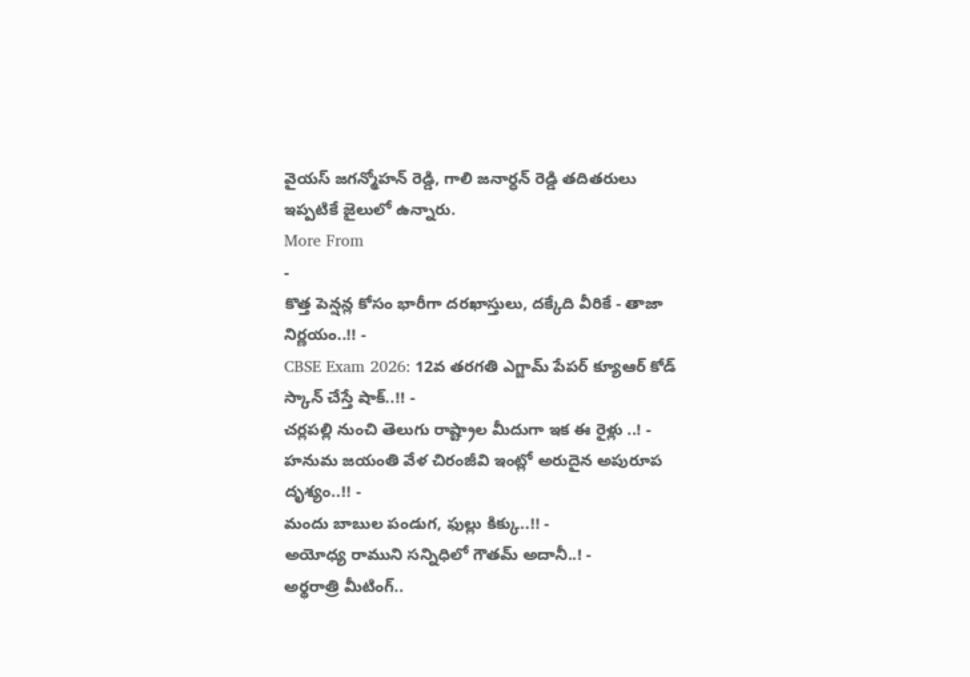వైయస్ జగన్మోహన్ రెడ్డి, గాలి జనార్ధన్ రెడ్డి తదితరులు ఇప్పటికే జైలులో ఉన్నారు.
More From
-
కొత్త పెన్షన్ల కోసం భారీగా దరఖాస్తులు, దక్కేది వీరికే - తాజా నిర్ణయం..!! -
CBSE Exam 2026: 12వ తరగతి ఎగ్జామ్ పేపర్ క్యూఆర్ కోడ్ స్కాన్ చేస్తే షాక్..!! -
చర్లపల్లి నుంచి తెలుగు రాష్ట్రాల మీదుగా ఇక ఈ రైళ్లు ..! -
హనుమ జయంతి వేళ చిరంజీవి ఇంట్లో అరుదైన అపురూప దృశ్యం..!! -
మందు బాబుల పండుగ, ఫుల్లు కిక్కు..!! -
అయోధ్య రాముని సన్నిధిలో గౌతమ్ అదానీ..! -
అర్థరాత్రి మీటింగ్..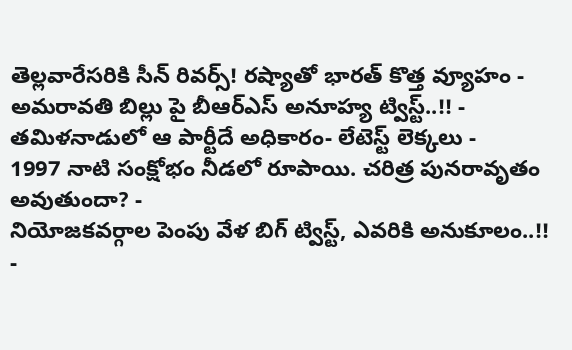తెల్లవారేసరికి సీన్ రివర్స్! రష్యాతో భారత్ కొత్త వ్యూహం -
అమరావతి బిల్లు పై బీఆర్ఎస్ అనూహ్య ట్విస్ట్..!! -
తమిళనాడులో ఆ పార్టీదే అధికారం- లేటెస్ట్ లెక్కలు -
1997 నాటి సంక్షోభం నీడలో రూపాయి. చరిత్ర పునరావృతం అవుతుందా? -
నియోజకవర్గాల పెంపు వేళ బిగ్ ట్విస్ట్, ఎవరికి అనుకూలం..!! -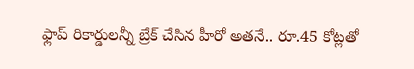ఫ్లాప్ రికార్డులన్నీ బ్రేక్ చేసిన హీరో అతనే.. రూ.45 కోట్లతో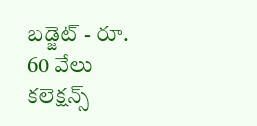బడ్జెట్ - రూ. 60 వేలు కలెక్షన్స్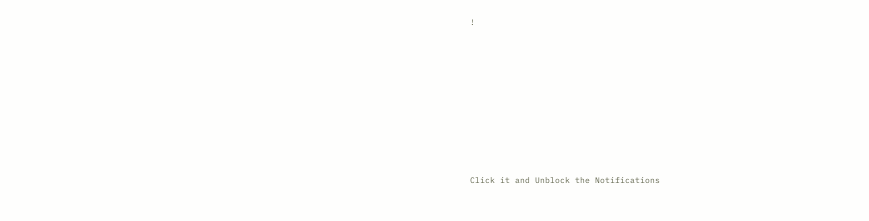!












Click it and Unblock the Notifications